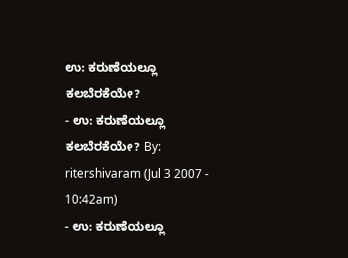ಉ: ಕರುಣೆಯಲ್ಲೂ ಕಲಬೆರಕೆಯೇ?
- ಉ: ಕರುಣೆಯಲ್ಲೂ ಕಲಬೆರಕೆಯೇ? By: ritershivaram (Jul 3 2007 - 10:42am)
- ಉ: ಕರುಣೆಯಲ್ಲೂ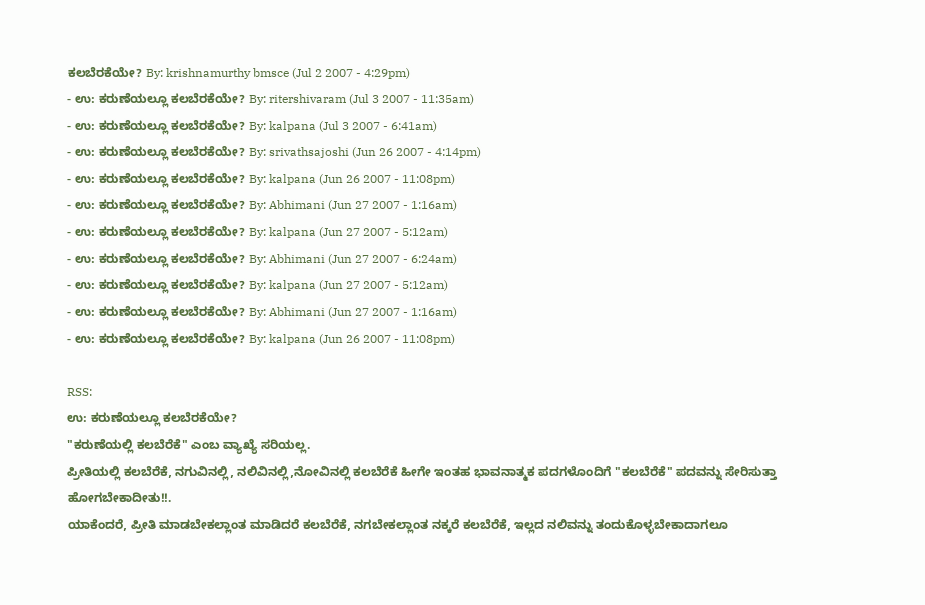ಕಲಬೆರಕೆಯೇ? By: krishnamurthy bmsce (Jul 2 2007 - 4:29pm)
- ಉ: ಕರುಣೆಯಲ್ಲೂ ಕಲಬೆರಕೆಯೇ? By: ritershivaram (Jul 3 2007 - 11:35am)
- ಉ: ಕರುಣೆಯಲ್ಲೂ ಕಲಬೆರಕೆಯೇ? By: kalpana (Jul 3 2007 - 6:41am)
- ಉ: ಕರುಣೆಯಲ್ಲೂ ಕಲಬೆರಕೆಯೇ? By: srivathsajoshi (Jun 26 2007 - 4:14pm)
- ಉ: ಕರುಣೆಯಲ್ಲೂ ಕಲಬೆರಕೆಯೇ? By: kalpana (Jun 26 2007 - 11:08pm)
- ಉ: ಕರುಣೆಯಲ್ಲೂ ಕಲಬೆರಕೆಯೇ? By: Abhimani (Jun 27 2007 - 1:16am)
- ಉ: ಕರುಣೆಯಲ್ಲೂ ಕಲಬೆರಕೆಯೇ? By: kalpana (Jun 27 2007 - 5:12am)
- ಉ: ಕರುಣೆಯಲ್ಲೂ ಕಲಬೆರಕೆಯೇ? By: Abhimani (Jun 27 2007 - 6:24am)
- ಉ: ಕರುಣೆಯಲ್ಲೂ ಕಲಬೆರಕೆಯೇ? By: kalpana (Jun 27 2007 - 5:12am)
- ಉ: ಕರುಣೆಯಲ್ಲೂ ಕಲಬೆರಕೆಯೇ? By: Abhimani (Jun 27 2007 - 1:16am)
- ಉ: ಕರುಣೆಯಲ್ಲೂ ಕಲಬೆರಕೆಯೇ? By: kalpana (Jun 26 2007 - 11:08pm)

RSS:
ಉ: ಕರುಣೆಯಲ್ಲೂ ಕಲಬೆರಕೆಯೇ?
"ಕರುಣೆಯಲ್ಲಿ ಕಲಬೆರೆಕೆ" ಎಂಬ ವ್ಯಾಖ್ಯೆ ಸರಿಯಲ್ಲ.
ಪ್ರೀತಿಯಲ್ಲಿ ಕಲಬೆರೆಕೆ, ನಗುವಿನಲ್ಲಿ, ನಲಿವಿನಲ್ಲಿ,ನೋವಿನಲ್ಲಿ ಕಲಬೆರೆಕೆ ಹೀಗೇ ಇಂತಹ ಭಾವನಾತ್ಮಕ ಪದಗಳೊಂದಿಗೆ "ಕಲಬೆರೆಕೆ" ಪದವನ್ನು ಸೇರಿಸುತ್ತಾ ಹೋಗಬೇಕಾದೀತು!!.
ಯಾಕೆಂದರೆ, ಪ್ರೀತಿ ಮಾಡಬೇಕಲ್ಲಾಂತ ಮಾಡಿದರೆ ಕಲಬೆರೆಕೆ, ನಗಬೇಕಲ್ಲಾಂತ ನಕ್ಕರೆ ಕಲಬೆರೆಕೆ, ಇಲ್ಲದ ನಲಿವನ್ನು ತಂದುಕೊಳ್ಳಬೇಕಾದಾಗಲೂ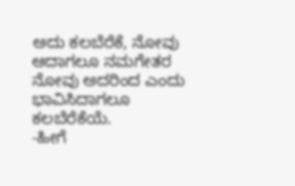ಅದು ಕಲಬೆರೆಕೆ, ನೋವು ಆದಾಗಲೂ ನಮಗೇತರ ನೋವು ಅದರಿಂದ ಎಂದು ಭಾವಿಸಿದಾಗಲೂ ಕಲಬೆರೆಕೆಯೆ.
-ಹೀಗೆ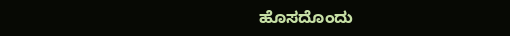ಹೊಸದೊಂದು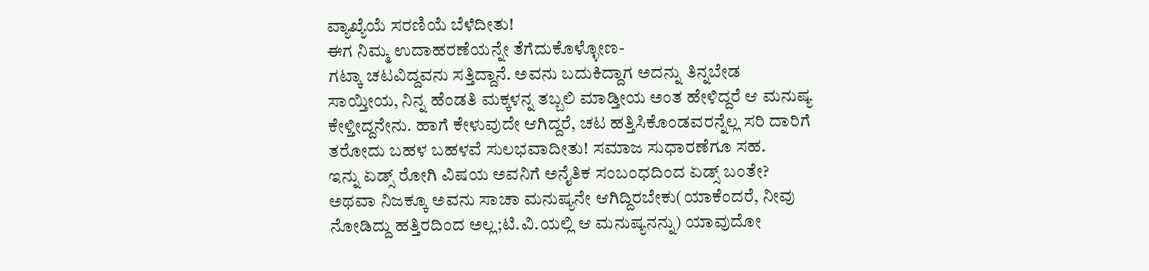ವ್ಯಾಖ್ಯೆಯೆ ಸರಣಿಯೆ ಬೆಳೆದೀತು!
ಈಗ ನಿಮ್ಮ ಉದಾಹರಣೆಯನ್ನೇ ತೆಗೆದುಕೊಳ್ಳೋಣ-
ಗಟ್ಕಾ ಚಟವಿದ್ದವನು ಸತ್ತಿದ್ದಾನೆ. ಅವನು ಬದುಕಿದ್ದಾಗ ಅದನ್ನು ತಿನ್ನಬೇಡ ಸಾಯ್ತೀಯ, ನಿನ್ನ ಹೆಂಡತಿ ಮಕ್ಕಳನ್ನ ತಬ್ಬಲಿ ಮಾಡ್ತೀಯ ಅಂತ ಹೇಳಿದ್ದರೆ ಆ ಮನುಷ್ಯ ಕೇಳ್ತೀದ್ದನೇನು. ಹಾಗೆ ಕೇಳುವುದೇ ಆಗಿದ್ದರೆ, ಚಟ ಹತ್ತಿಸಿಕೊಂಡವರನ್ನೆಲ್ಲ ಸರಿ ದಾರಿಗೆ ತರೋದು ಬಹಳ ಬಹಳವೆ ಸುಲಭವಾದೀತು! ಸಮಾಜ ಸುಧಾರಣೆಗೂ ಸಹ.
ಇನ್ನು ಏಡ್ಸ್ ರೋಗಿ ವಿಷಯ ಅವನಿಗೆ ಅನೈತಿಕ ಸಂಬಂಧದಿಂದ ಏಡ್ಸ್ ಬಂತೇ? ಅಥವಾ ನಿಜಕ್ಕೂ ಅವನು ಸಾಚಾ ಮನುಷ್ಯನೇ ಆಗಿದ್ದಿರಬೇಕು(ಯಾಕೆಂದರೆ, ನೀವು ನೋಡಿದ್ದು ಹತ್ತಿರದಿಂದ ಅಲ್ಲ;ಟಿ.ವಿ.ಯಲ್ಲಿ ಆ ಮನುಷ್ಯನನ್ನು) ಯಾವುದೋ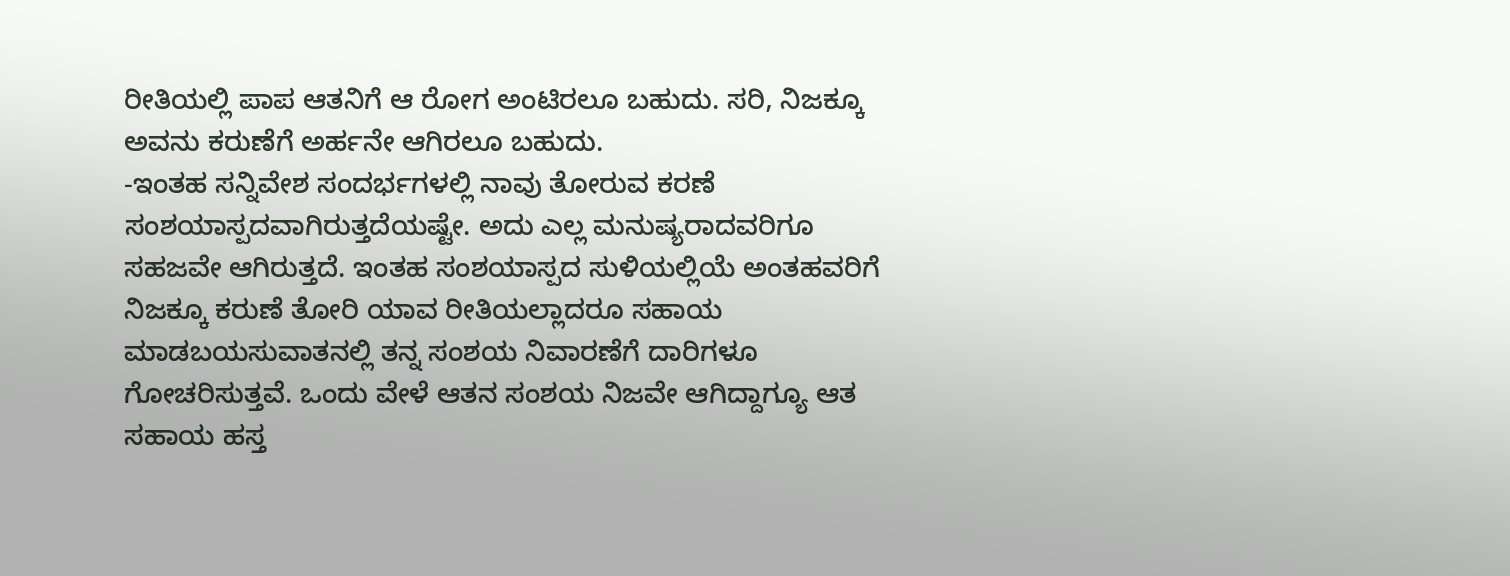ರೀತಿಯಲ್ಲಿ ಪಾಪ ಆತನಿಗೆ ಆ ರೋಗ ಅಂಟಿರಲೂ ಬಹುದು. ಸರಿ, ನಿಜಕ್ಕೂ ಅವನು ಕರುಣೆಗೆ ಅರ್ಹನೇ ಆಗಿರಲೂ ಬಹುದು.
-ಇಂತಹ ಸನ್ನಿವೇಶ ಸಂದರ್ಭಗಳಲ್ಲಿ ನಾವು ತೋರುವ ಕರಣೆ ಸಂಶಯಾಸ್ಪದವಾಗಿರುತ್ತದೆಯಷ್ಟೇ. ಅದು ಎಲ್ಲ ಮನುಷ್ಯರಾದವರಿಗೂ ಸಹಜವೇ ಆಗಿರುತ್ತದೆ. ಇಂತಹ ಸಂಶಯಾಸ್ಪದ ಸುಳಿಯಲ್ಲಿಯೆ ಅಂತಹವರಿಗೆ ನಿಜಕ್ಕೂ ಕರುಣೆ ತೋರಿ ಯಾವ ರೀತಿಯಲ್ಲಾದರೂ ಸಹಾಯ ಮಾಡಬಯಸುವಾತನಲ್ಲಿ ತನ್ನ ಸಂಶಯ ನಿವಾರಣೆಗೆ ದಾರಿಗಳೂ ಗೋಚರಿಸುತ್ತವೆ. ಒಂದು ವೇಳೆ ಆತನ ಸಂಶಯ ನಿಜವೇ ಆಗಿದ್ದಾಗ್ಯೂ ಆತ ಸಹಾಯ ಹಸ್ತ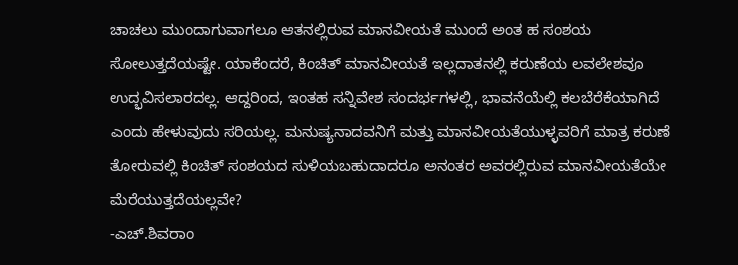ಚಾಚಲು ಮುಂದಾಗುವಾಗಲೂ ಆತನಲ್ಲಿರುವ ಮಾನವೀಯತೆ ಮುಂದೆ ಅಂತ ಹ ಸಂಶಯ ಸೋಲುತ್ತದೆಯಷ್ಟೇ. ಯಾಕೆಂದರೆ, ಕಿಂಚಿತ್ ಮಾನವೀಯತೆ ಇಲ್ಲದಾತನಲ್ಲಿ ಕರುಣೆಯ ಲವಲೇಶವೂ ಉದ್ಭವಿಸಲಾರದಲ್ಲ. ಆದ್ದರಿಂದ, ಇಂತಹ ಸನ್ನಿವೇಶ ಸಂದರ್ಭಗಳಲ್ಲಿ, ಭಾವನೆಯೆಲ್ಲಿ ಕಲಬೆರೆಕೆಯಾಗಿದೆ ಎಂದು ಹೇಳುವುದು ಸರಿಯಲ್ಲ. ಮನುಷ್ಯನಾದವನಿಗೆ ಮತ್ತು ಮಾನವೀಯತೆಯುಳ್ಳವರಿಗೆ ಮಾತ್ರ ಕರುಣೆ ತೋರುವಲ್ಲಿ ಕಿಂಚಿತ್ ಸಂಶಯದ ಸುಳಿಯಬಹುದಾದರೂ ಅನಂತರ ಅವರಲ್ಲಿರುವ ಮಾನವೀಯತೆಯೇ ಮೆರೆಯುತ್ತದೆಯಲ್ಲವೇ?
-ಎಚ್.ಶಿವರಾಂ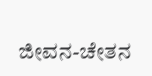ಜೀವನ-ಚೇತನ